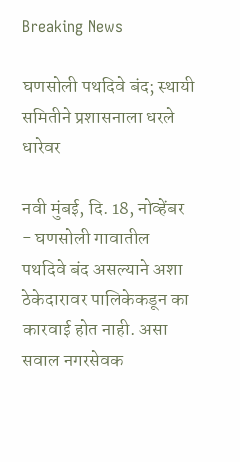Breaking News

घणसोली पथदिवे बंद; स्थायी समितीने प्रशासनाला धरले धारेवर

नवी मुंबई, दि. 18, नोव्हेंबर - घणसोली गावातील पथदिवे बंद असल्याने अशा ठेकेदारावर पालिकेकडून का कारवाई होत नाही. असा सवाल नगरसेवक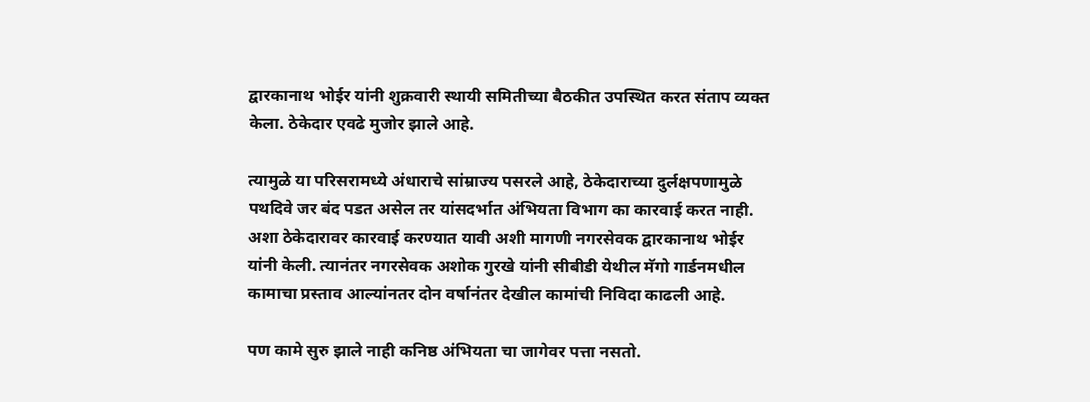द्वारकानाथ भोईर यांनी शुक्रवारी स्थायी समितीच्या बैठकीत उपस्थित करत संताप व्यक्त केला. ठेकेदार एवढे मुजोर झाले आहे.

त्यामुळे या परिसरामध्ये अंधाराचे सांम्राज्य पसरले आहे, ठेकेदाराच्या दुर्लक्षपणामुळे पथदिवे जर बंद पडत असेल तर यांसदर्भात अंभियता विभाग का कारवाई करत नाही. अशा ठेकेदारावर कारवाई करण्यात यावी अशी मागणी नगरसेवक द्वारकानाथ भोईर यांनी केली. त्यानंतर नगरसेवक अशोक गुरखे यांनी सीबीडी येथील मॅगो गार्डनमधील कामाचा प्रस्ताव आल्यांनतर दोन वर्षानंतर देखील कामांची निविदा काढली आहे.

पण कामे सुरु झाले नाही कनिष्ठ अंभियता चा जागेवर पत्ता नसतो.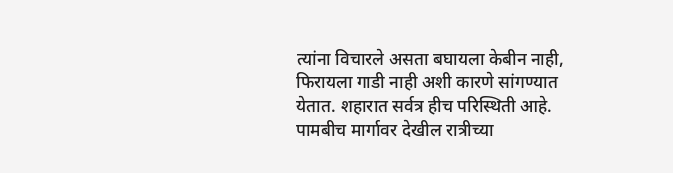त्यांना विचारले असता बघायला केबीन नाही, फिरायला गाडी नाही अशी कारणे सांगण्यात येतात. शहारात सर्वत्र हीच परिस्थिती आहे. पामबीच मार्गावर देखील रात्रीच्या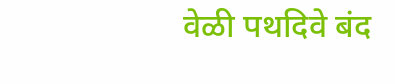वेळी पथदिवे बंद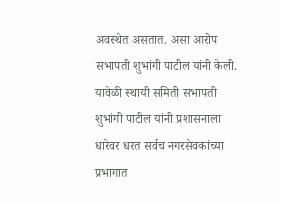अवस्थेत असतात. असा आरोप सभापती शुभांगी पाटील यांनी केली. यावेळी स्थायी समिती सभापती शुभांगी पाटील यांनी प्रशासनाला धारेवर धरत सर्वच नगरसेवकांच्या प्रभागात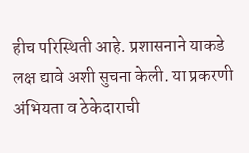हीच परिस्थिती आहे. प्रशासनाने याकडे लक्ष द्यावे अशी सुचना केली. या प्रकरणी अंभियता व ठेकेदाराची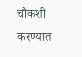चौकशी करण्यात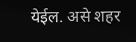येईल. असे शहर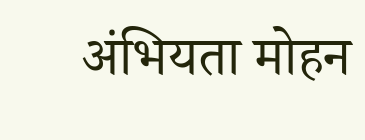अंभियता मोहन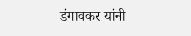डंगावकर यांनी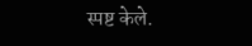स्पष्ट केले.